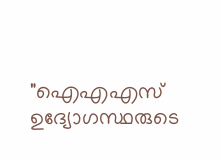"ഐഎഎസ് ഉദ്യോഗസ്ഥരുടെ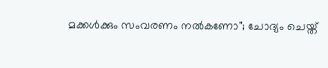മക്കൾക്കും സംവരണം നൽകണോ"; ചോദ്യം ചെയ്ത്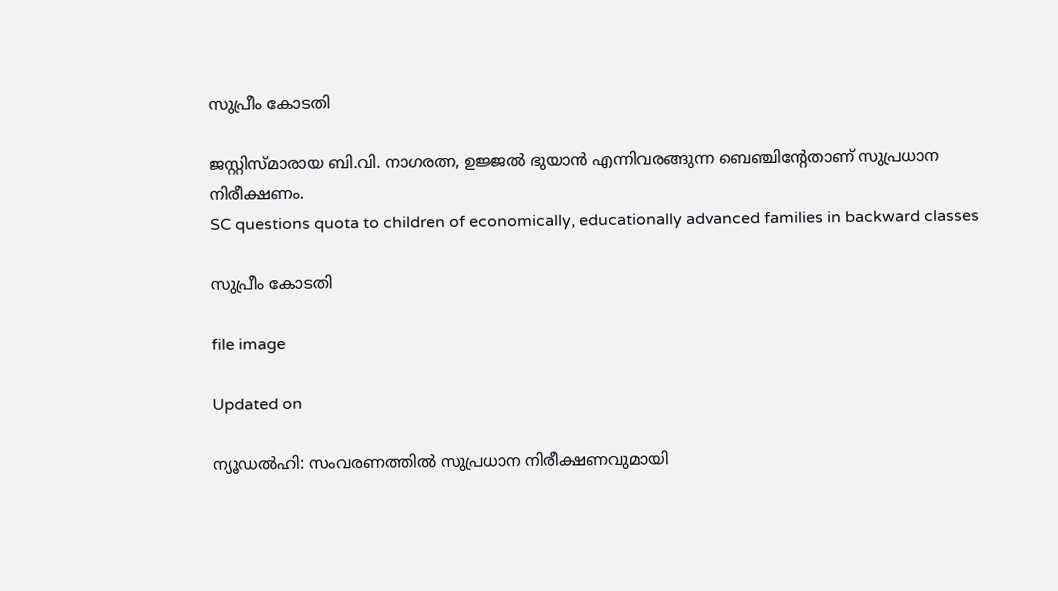സുപ്രീം കോടതി

ജസ്റ്റിസ്മാരായ ബി.വി. നാഗരത്ന, ഉജ്ജൽ ഭുയാൻ എന്നിവരങ്ങുന്ന ബെഞ്ചിന്‍റേതാണ് സുപ്രധാന നിരീക്ഷണം.
SC questions quota to children of economically, educationally advanced families in backward classes

സുപ്രീം കോടതി

file image

Updated on

ന്യൂഡൽഹി: സംവരണത്തിൽ സുപ്രധാന നിരീക്ഷണവുമായി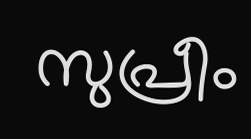സുപ്രീം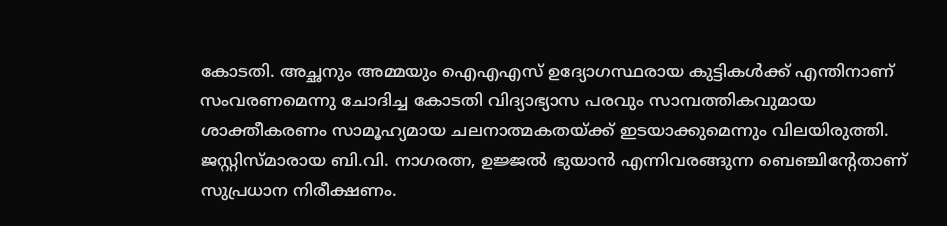കോടതി. അച്ഛനും അമ്മയും ഐഎഎസ് ഉദ്യോഗസ്ഥരായ കുട്ടികൾക്ക് എന്തിനാണ് സംവരണമെന്നു ചോദിച്ച കോടതി വിദ്യാഭ്യാസ പരവും സാമ്പത്തികവുമായ ശാക്തീകരണം സാമൂഹ്യമായ ചലനാത്മകതയ്ക്ക് ഇടയാക്കുമെന്നും വിലയിരുത്തി. ജസ്റ്റിസ്മാരായ ബി.വി. നാഗരത്ന, ഉജ്ജൽ ഭുയാൻ എന്നിവരങ്ങുന്ന ബെഞ്ചിന്‍റേതാണ് സുപ്രധാന നിരീക്ഷണം.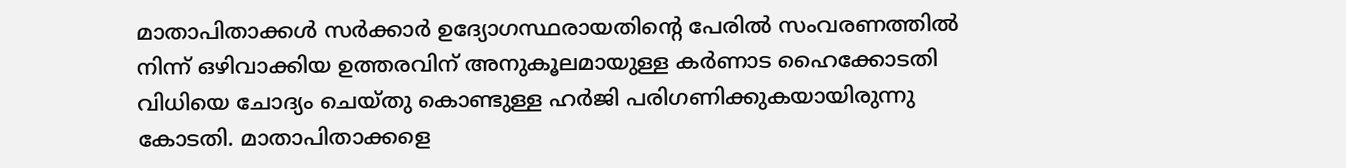മാതാപിതാക്കൾ സർക്കാർ ഉദ്യോഗസ്ഥരായതിന്‍റെ പേരിൽ സംവരണത്തിൽ നിന്ന് ഒഴിവാക്കിയ ഉത്തരവിന് അനുകൂലമായുള്ള കർണാട ഹൈക്കോടതി വിധിയെ ചോദ്യം ചെയ്തു കൊണ്ടുള്ള ഹർജി പരിഗണിക്കുകയായിരുന്നു കോടതി. മാതാപിതാക്കളെ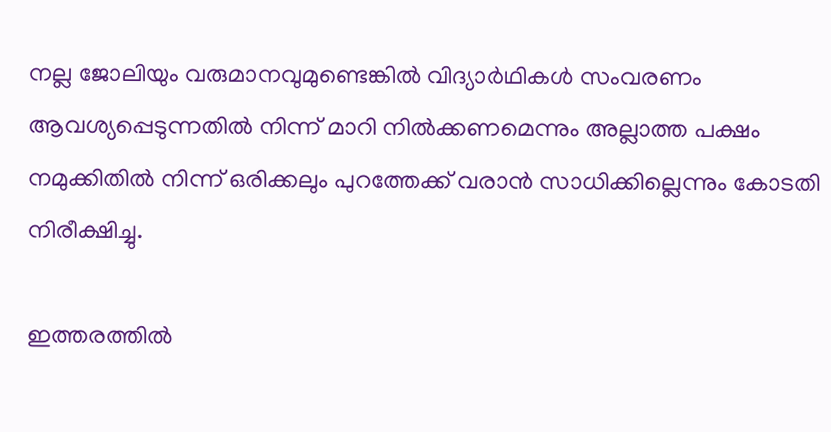നല്ല ജോലിയും വരുമാനവുമുണ്ടെങ്കിൽ വിദ്യാർഥികൾ സംവരണം ആവശ്യപ്പെടുന്നതിൽ നിന്ന് മാറി നിൽക്കണമെന്നും അല്ലാത്ത പക്ഷം നമുക്കിതിൽ നിന്ന് ഒരിക്കലും പുറത്തേക്ക് വരാൻ സാധിക്കില്ലെന്നും കോടതി നിരീക്ഷിച്ചു.

ഇത്തരത്തിൽ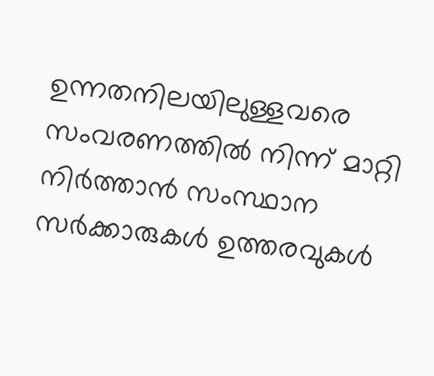ഉന്നതനിലയിലുള്ളവരെ സംവരണത്തിൽ നിന്ന് മാറ്റി നിർത്താൻ സംസ്ഥാന സർക്കാരുകൾ ഉത്തരവുകൾ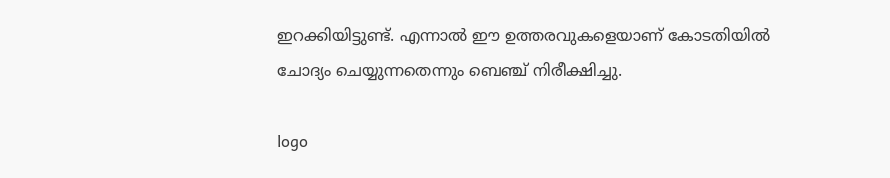ഇറക്കിയിട്ടുണ്ട്. എന്നാൽ ഈ ഉത്തരവുകളെയാണ് കോടതിയിൽ ചോദ്യം ചെയ്യുന്നതെന്നും ബെഞ്ച് നിരീക്ഷിച്ചു.

logo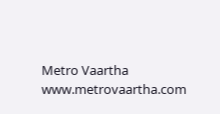Metro Vaartha
www.metrovaartha.com